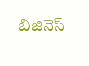బిజినెస్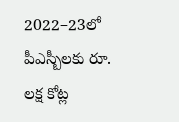2022–23లో పీఎస్బీలకు రూ. లక్ష కోట్ల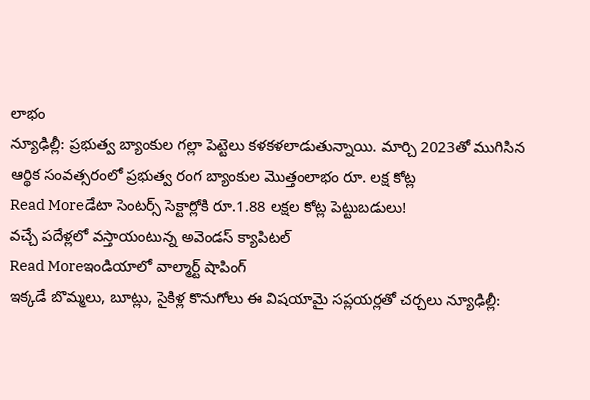లాభం
న్యూఢిల్లీ: ప్రభుత్వ బ్యాంకుల గల్లా పెట్టెలు కళకళలాడుతున్నాయి. మార్చి 2023తో ముగిసిన ఆర్థిక సంవత్సరంలో ప్రభుత్వ రంగ బ్యాంకుల మొత్తంలాభం రూ. లక్ష కోట్ల
Read Moreడేటా సెంటర్స్ సెక్టార్లోకి రూ.1.88 లక్షల కోట్ల పెట్టుబడులు!
వచ్చే పదేళ్లలో వస్తాయంటున్న అవెండస్ క్యాపిటల్
Read Moreఇండియాలో వాల్మార్ట్ షాపింగ్
ఇక్కడే బొమ్మలు, బూట్లు, సైకిళ్ల కొనుగోలు ఈ విషయామై సప్లయర్లతో చర్చలు న్యూఢిల్లీ: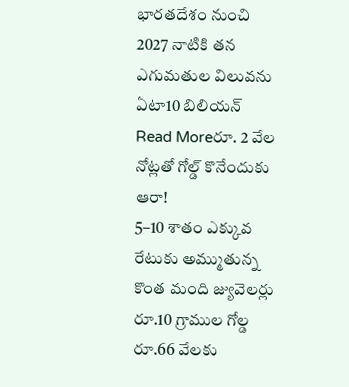భారతదేశం నుంచి 2027 నాటికి తన ఎగుమతుల విలువను ఏటా10 బిలియన్
Read Moreరూ. 2 వేల నోట్లతో గోల్డ్ కొనేందుకు ఆరా!
5–10 శాతం ఎక్కువ రేటుకు అమ్ముతున్న కొంత మంది జ్యువెలర్లు రూ.10 గ్రాముల గోల్డ రూ.66 వేలకు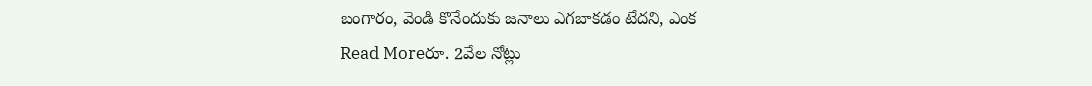బంగారం, వెండి కొనేందుకు జనాలు ఎగబాకడం టేదని, ఎంక
Read Moreరూ. 2వేల నోట్లు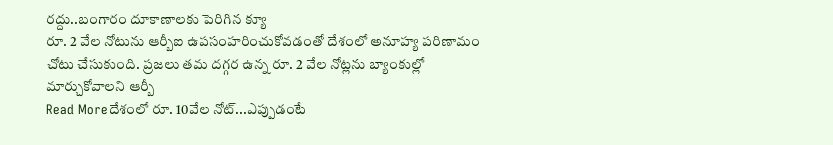రద్దు..బంగారం దూకాణాలకు పెరిగిన క్యూ
రూ. 2 వేల నోటును ఆర్బీఐ ఉపసంహరించుకోవడంతో దేశంలో అనూహ్య పరిణామం చోటు చేసుకుంది. ప్రజలు తమ దగ్గర ఉన్న రూ. 2 వేల నోట్లను బ్యాంకుల్లో మార్చుకోవాలని ఆర్బీ
Read Moreదేశంలో రూ. 10వేల నోట్...ఎప్పుడంటే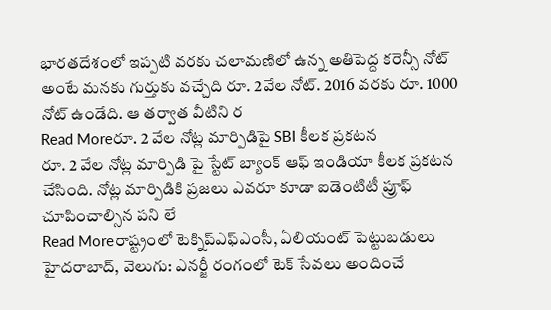భారతదేశంలో ఇప్పటి వరకు చలామణిలో ఉన్న అతిపెద్ద కరెన్సీ నోట్ అంటే మనకు గుర్తుకు వచ్చేది రూ. 2వేల నోట్. 2016 వరకు రూ. 1000 నోట్ ఉండేది. ఆ తర్వాత వీటిని ర
Read Moreరూ. 2 వేల నోట్ల మార్పిడిపై SBI కీలక ప్రకటన
రూ. 2 వేల నోట్ల మార్పిడి పై స్టేట్ బ్యాంక్ ఆఫ్ ఇండియా కీలక ప్రకటన చేసింది. నోట్ల మార్పిడికి ప్రజలు ఎవరూ కూడా ఐడెంటిటీ ప్రూఫ్ చూపించాల్సిన పని లే
Read Moreరాష్ట్రంలో టెక్నిప్ఎఫ్ఎంసీ, ఏలియంట్ పెట్టుబడులు
హైదరాబాద్, వెలుగు: ఎనర్జీ రంగంలో టెక్ సేవలు అందించే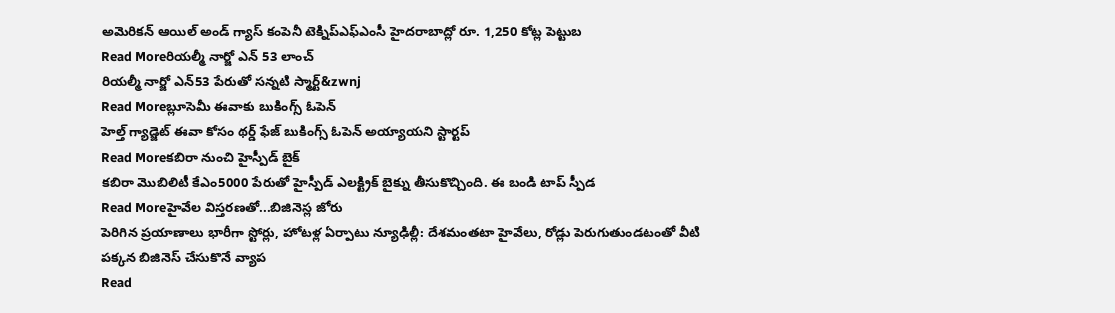అమెరికన్ ఆయిల్ అండ్ గ్యాస్ కంపెనీ టెక్నిప్ఎఫ్ఎంసీ హైదరాబాద్లో రూ. 1,250 కోట్ల పెట్టుబ
Read Moreరియల్మీ నార్జో ఎన్ 53 లాంచ్
రియల్మీ నార్జో ఎన్53 పేరుతో సన్నటి స్మార్ట్&zwnj
Read Moreబ్లూసెమీ ఈవాకు బుకింగ్స్ ఓపెన్
హెల్త్ గ్యాడ్జెట్ ఈవా కోసం థర్డ్ ఫేజ్ బుకింగ్స్ ఓపెన్ అయ్యాయని స్టార్టప్
Read Moreకబిరా నుంచి హైస్పీడ్ బైక్
కబిరా మొబిలిటీ కేఎం5000 పేరుతో హైస్పీడ్ ఎలక్ట్రిక్ బైక్ను తీసుకొచ్చింది. ఈ బండి టాప్ స్పీడ
Read Moreహైవేల విస్తరణతో...బిజినెస్ల జోరు
పెరిగిన ప్రయాణాలు భారీగా స్టోర్లు, హోటళ్ల ఏర్పాటు న్యూఢిల్లీ: దేశమంతటా హైవేలు, రోడ్లు పెరుగుతుండటంతో వీటి పక్కన బిజినెస్ చేసుకొనే వ్యాప
Read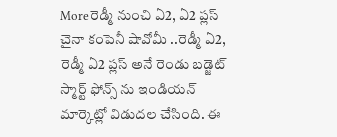Moreరెడ్మీ నుంచి ఏ2, ఏ2 ప్లస్
చైనా కంపెనీ షావోమీ ..రెడ్మీ ఏ2, రెడ్మీ ఏ2 ప్లస్ అనే రెండు బడ్జెట్ స్మార్ట్ ఫోన్స్ ను ఇండియన్ మార్కెట్లో విడుదల చేసింది. ఈ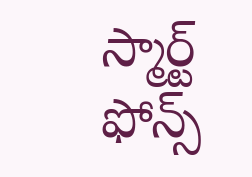స్మార్ట్ ఫోన్స్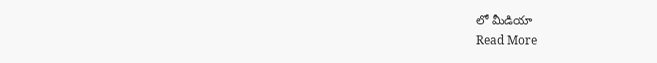లో మీడియా
Read More